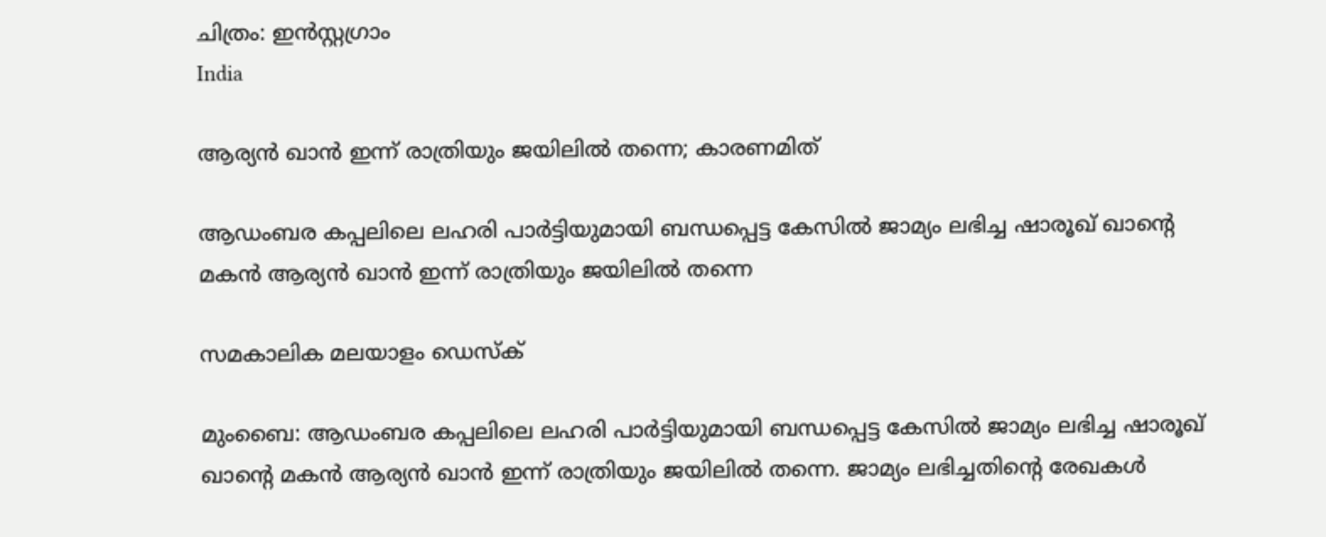ചിത്രം: ഇൻസ്റ്റഗ്രാം
India

ആര്യന്‍ ഖാന്‍ ഇന്ന് രാത്രിയും ജയിലില്‍ തന്നെ; കാരണമിത്

ആഡംബര കപ്പലിലെ ലഹരി പാര്‍ട്ടിയുമായി ബന്ധപ്പെട്ട കേസില്‍ ജാമ്യം ലഭിച്ച ഷാരൂഖ് ഖാന്റെ മകന്‍ ആര്യന്‍ ഖാന്‍ ഇന്ന് രാത്രിയും ജയിലില്‍ തന്നെ

സമകാലിക മലയാളം ഡെസ്ക്

മുംബൈ: ആഡംബര കപ്പലിലെ ലഹരി പാര്‍ട്ടിയുമായി ബന്ധപ്പെട്ട കേസില്‍ ജാമ്യം ലഭിച്ച ഷാരൂഖ് ഖാന്റെ മകന്‍ ആര്യന്‍ ഖാന്‍ ഇന്ന് രാത്രിയും ജയിലില്‍ തന്നെ. ജാമ്യം ലഭിച്ചതിന്റെ രേഖകള്‍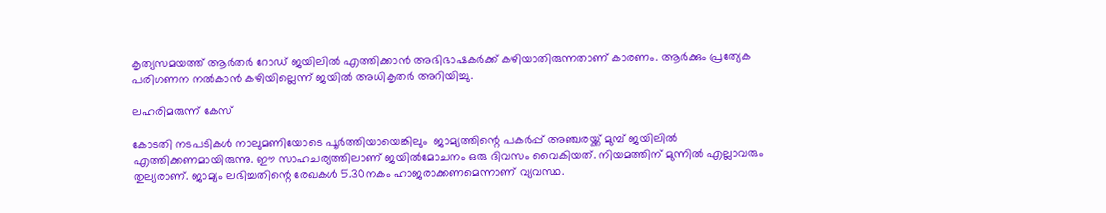കൃത്യസമയത്ത് ആര്‍തര്‍ റോഡ് ജയിലില്‍ എത്തിക്കാന്‍ അഭിഭാഷകര്‍ക്ക് കഴിയാതിരുന്നതാണ് കാരണം. ആര്‍ക്കും പ്രത്യേക പരിഗണന നല്‍കാന്‍ കഴിയില്ലെന്ന് ജയില്‍ അധികൃതര്‍ അറിയിച്ചു.

ലഹരിമരുന്ന് കേസ്‌

കോടതി നടപടികള്‍ നാലുമണിയോടെ പൂര്‍ത്തിയായെങ്കിലും  ജാമ്യത്തിന്റെ പകര്‍പ്പ് അഞ്ചരയ്ക്ക് മുമ്പ് ജയിലില്‍ എത്തിക്കണമായിരുന്നു. ഈ സാഹചര്യത്തിലാണ് ജയില്‍മോചനം ഒരു ദിവസം വൈകിയത്. നിയമത്തിന് മുന്നില്‍ എല്ലാവരും തുല്യരാണ്. ജാമ്യം ലഭിച്ചതിന്റെ രേഖകള്‍ 5.30നകം ഹാജരാക്കണമെന്നാണ് വ്യവസ്ഥ.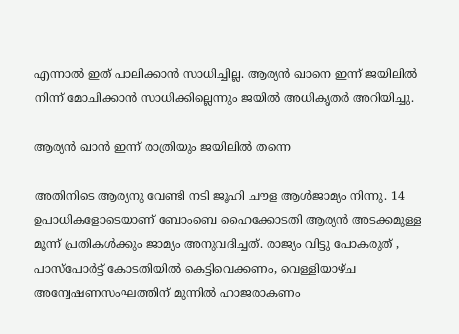എന്നാല്‍ ഇത് പാലിക്കാന്‍ സാധിച്ചില്ല. ആര്യന്‍ ഖാനെ ഇന്ന് ജയിലില്‍ നിന്ന് മോചിക്കാന്‍ സാധിക്കില്ലെന്നും ജയില്‍ അധികൃതര്‍ അറിയിച്ചു.

ആര്യന്‍ ഖാന്‍ ഇന്ന് രാത്രിയും ജയിലില്‍ തന്നെ

അതിനിടെ ആര്യനു വേണ്ടി നടി ജൂഹി ചൗള ആള്‍ജാമ്യം നിന്നു. 14 ഉപാധികളോടെയാണ് ബോംബെ ഹൈക്കോടതി ആര്യന്‍ അടക്കമുള്ള മൂന്ന് പ്രതികള്‍ക്കും ജാമ്യം അനുവദിച്ചത്. രാജ്യം വിട്ടു പോകരുത് , പാസ്‌പോര്‍ട്ട് കോടതിയില്‍ കെട്ടിവെക്കണം, വെള്ളിയാഴ്ച അന്വേഷണസംഘത്തിന് മുന്നില്‍ ഹാജരാകണം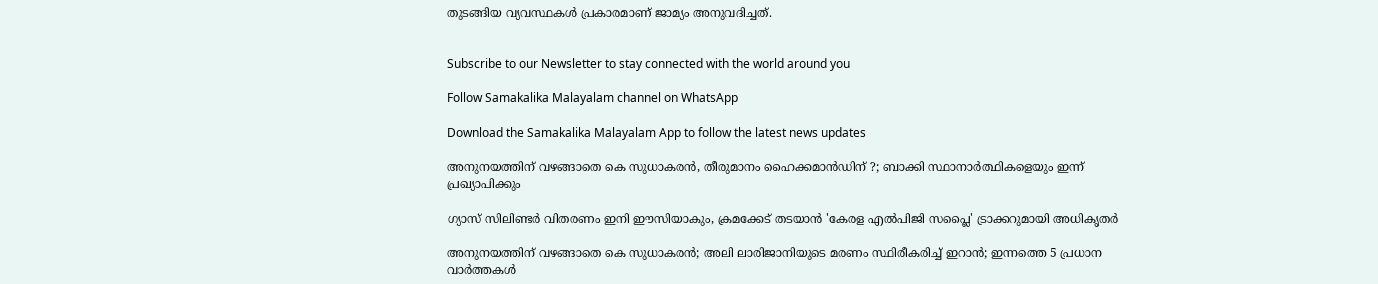തുടങ്ങിയ വ്യവസ്ഥകള്‍ പ്രകാരമാണ് ജാമ്യം അനുവദിച്ചത്.


Subscribe to our Newsletter to stay connected with the world around you

Follow Samakalika Malayalam channel on WhatsApp

Download the Samakalika Malayalam App to follow the latest news updates

അനുനയത്തിന് വഴങ്ങാതെ കെ സുധാകരന്‍, തീരുമാനം ഹൈക്കമാന്‍ഡിന് ?; ബാക്കി സ്ഥാനാര്‍ത്ഥികളെയും ഇന്ന് പ്രഖ്യാപിക്കും

ഗ്യാസ് സിലിണ്ടർ വിതരണം ഇനി ഈസിയാകും, ക്രമക്കേട് തടയാൻ 'കേരള എൽപിജി സപ്ലൈ' ട്രാക്കറുമായി അധികൃതർ

അനുനയത്തിന് വഴങ്ങാതെ കെ സുധാകരന്‍; അലി ലാരിജാനിയുടെ മരണം സ്ഥിരീകരിച്ച് ഇറാന്‍; ഇന്നത്തെ 5 പ്രധാന വാര്‍ത്തകള്‍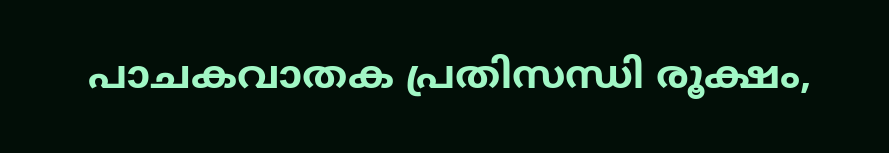പാചകവാതക പ്രതിസന്ധി രൂക്ഷം,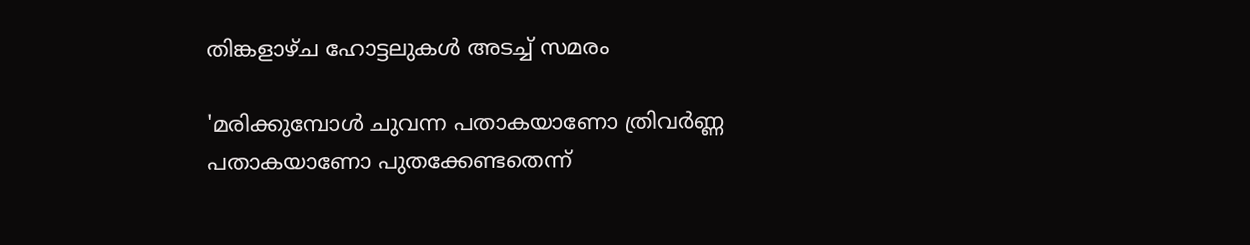തിങ്കളാഴ്ച ഹോട്ടലുകൾ അടച്ച് സമരം

'മരിക്കുമ്പോൾ ചുവന്ന പതാകയാണോ ത്രിവർണ്ണ പതാകയാണോ പുതക്കേണ്ടതെന്ന്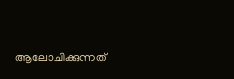ആലോചിക്കുന്നത്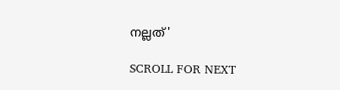നല്ലത്'

SCROLL FOR NEXT